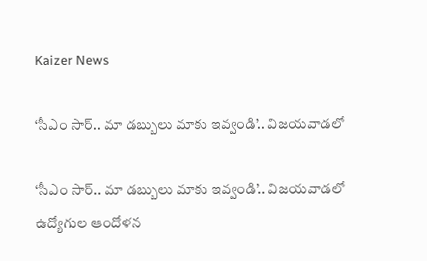Kaizer News

‘సీఎం సార్‌.. మా డబ్బులు మాకు ఇవ్వండి’.. విజయవాడలో

‘సీఎం సార్‌.. మా డబ్బులు మాకు ఇవ్వండి’.. విజయవాడలో ఉద్యోగుల ఆందోళన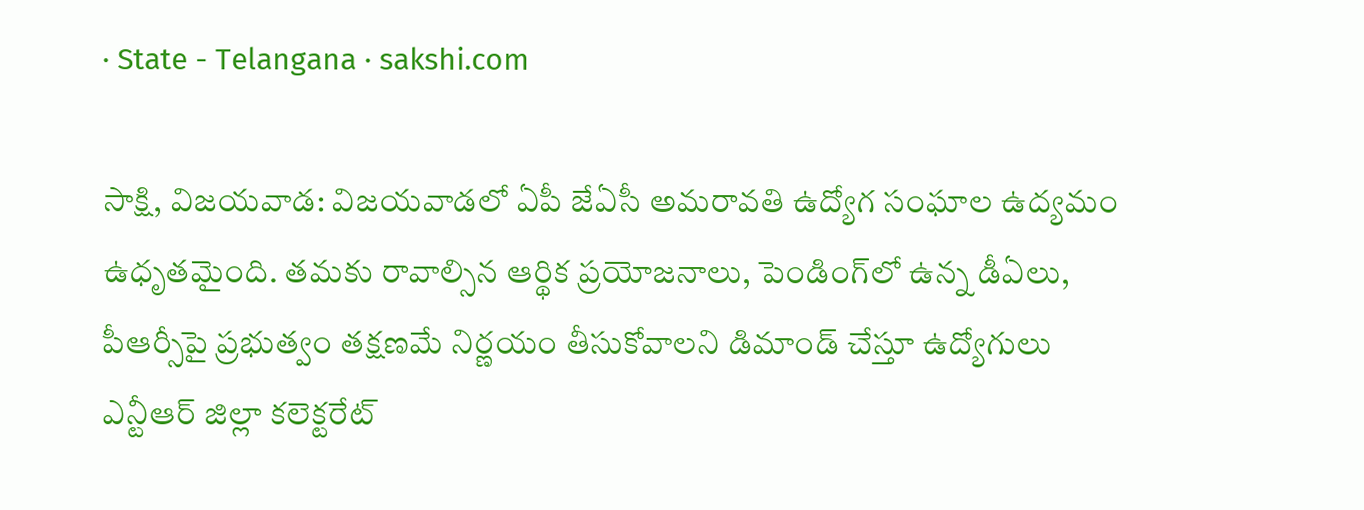· State - Telangana · sakshi.com

సాక్షి, విజయవాడ: విజయవాడలో ఏపీ జేఏసీ అమరావతి ఉద్యోగ సంఘాల ఉద్యమం ఉధృతమైంది. తమకు రావాల్సిన ఆర్థిక ప్రయోజనాలు, పెండింగ్‌లో ఉన్న డీఏలు, పీఆర్సీపై ప్రభుత్వం తక్షణమే నిర్ణయం తీసుకోవాలని డిమాండ్‌ చేస్తూ ఉద్యోగులు ఎన్టీఆర్‌ జిల్లా కలెక్టరేట్‌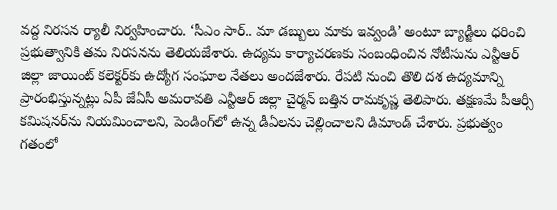వద్ద నిరసన ర్యాలీ నిర్వహించారు. ‘సీఎం సార్‌.. మా డబ్బులు మాకు ఇవ్వండి’ అంటూ బ్యాడ్జీలు ధరించి ప్రభుత్వానికి తమ నిరసనను తెలియజేశారు. ఉద్యమ కార్యాచరణకు సంబంధించిన నోటీసును ఎన్టీఆర్‌ జిల్లా జాయింట్‌ కలెక్టర్‌కు ఉద్యోగ సంఘాల నేతలు అందజేశారు. రేపటి నుంచి తొలి దశ ఉద్యమాన్ని ప్రారంభిస్తున్నట్లు ఏపీ జేఏసీ అమరావతి ఎన్టీఆర్‌ జిల్లా చైర్మన్‌ బత్తిన రామకృష్ణ తెలిపారు. తక్షణమే పీఆర్సీ కమిషనర్‌ను నియమించాలని, పెండింగ్‌లో ఉన్న డీఏలను చెల్లించాలని డిమాండ్‌ చేశారు. ప్రభుత్వం గతంలో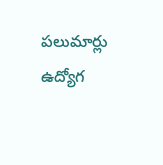పలుమార్లు ఉద్యోగ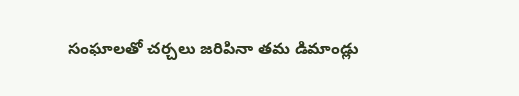సంఘాలతో చర్చలు జరిపినా తమ డిమాండ్లు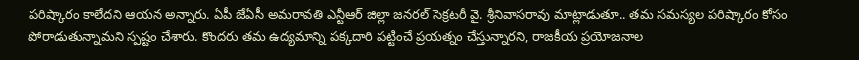పరిష్కారం కాలేదని ఆయన అన్నారు. ఏపీ జేఏసీ అమరావతి ఎన్టీఆర్‌ జిల్లా జనరల్‌ సెక్రటరీ వై. శ్రీనివాసరావు మాట్లాడుతూ.. తమ సమస్యల పరిష్కారం కోసం పోరాడుతున్నామని స్పష్టం చేశారు. కొందరు తమ ఉద్యమాన్ని పక్కదారి పట్టించే ప్రయత్నం చేస్తున్నారని, రాజకీయ ప్రయోజనాల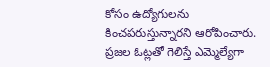కోసం ఉద్యోగులను కించపరుస్తున్నారని ఆరోపించారు. ప్రజల ఓట్లతో గెలిస్తే ఎమ్మెల్యేగా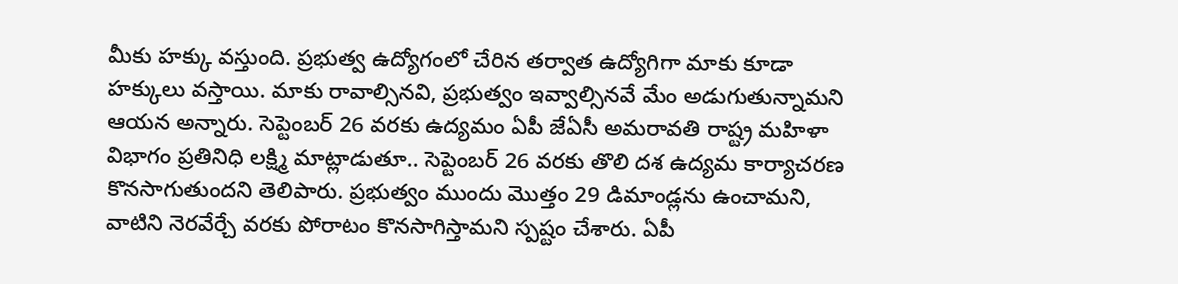మీకు హక్కు వస్తుంది. ప్రభుత్వ ఉద్యోగంలో చేరిన తర్వాత ఉద్యోగిగా మాకు కూడా హక్కులు వస్తాయి. మాకు రావాల్సినవి, ప్రభుత్వం ఇవ్వాల్సినవే మేం అడుగుతున్నామని ఆయన అన్నారు. సెప్టెంబర్‌ 26 వరకు ఉద్యమం ఏపీ జేఏసీ అమరావతి రాష్ట్ర మహిళా విభాగం ప్రతినిధి లక్ష్మి మాట్లాడుతూ.. సెప్టెంబర్‌ 26 వరకు తొలి దశ ఉద్యమ కార్యాచరణ కొనసాగుతుందని తెలిపారు. ప్రభుత్వం ముందు మొత్తం 29 డిమాండ్లను ఉంచామని, వాటిని నెరవేర్చే వరకు పోరాటం కొనసాగిస్తామని స్పష్టం చేశారు. ఏపీ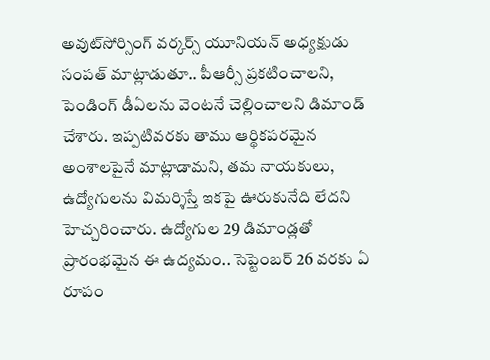అవుట్‌సోర్సింగ్‌ వర్కర్స్‌ యూనియన్‌ అధ్యక్షుడు సంపత్‌ మాట్లాడుతూ.. పీఆర్సీ ప్రకటించాలని, పెండింగ్‌ డీఏలను వెంటనే చెల్లించాలని డిమాండ్‌ చేశారు. ఇప్పటివరకు తాము ఆర్థికపరమైన అంశాలపైనే మాట్లాడామని, తమ నాయకులు, ఉద్యోగులను విమర్శిస్తే ఇకపై ఊరుకునేది లేదని హెచ్చరించారు. ఉద్యోగుల 29 డిమాండ్లతో ప్రారంభమైన ఈ ఉద్యమం.. సెప్టెంబర్‌ 26 వరకు ఏ రూపం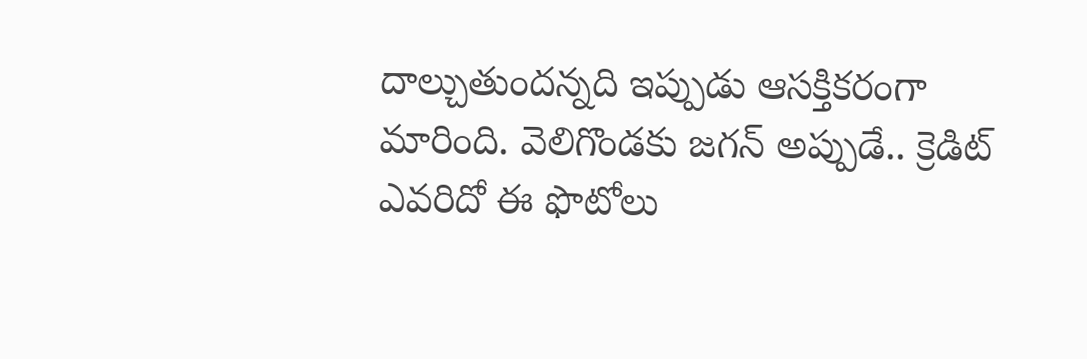దాల్చుతుందన్నది ఇప్పుడు ఆసక్తికరంగా మారింది. వెలిగొండకు జగన్‌ అప్పుడే.. క్రెడిట్‌ ఎవరిదో ఈ ఫొటోలు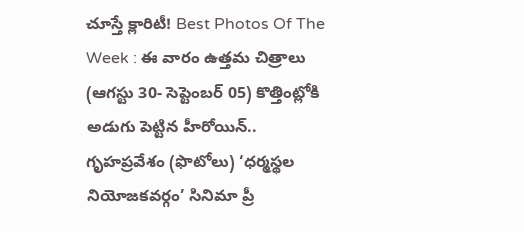చూస్తే క్లారిటీ! Best Photos Of The Week : ఈ వారం ఉత్తమ చిత్రాలు (ఆగస్టు 30- సెప్టెంబర్ 05) కొత్తింట్లోకి అడుగు పెట్టిన హీరోయిన్.. గృహప్రవేశం (ఫొటోలు) ‘ధర్మస్థల నియోజకవర్గం’ సినిమా ప్రీ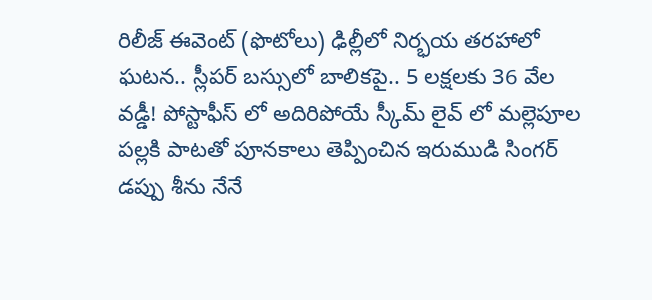రిలీజ్‌ ఈవెంట్‌ (ఫొటోలు) ఢిల్లీలో నిర్భయ తరహాలో ఘటన.. స్లీపర్ బస్సులో బాలికపై.. 5 లక్షలకు 36 వేల వడ్డీ! పోస్టాఫీస్ లో అదిరిపోయే స్కీమ్ లైవ్ లో మల్లెపూల పల్లకి పాటతో పూనకాలు తెప్పించిన ఇరుముడి సింగర్ డప్పు శీను నేనే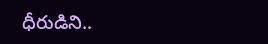ధీరుడిని..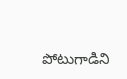పోటుగాడిని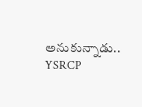అనుకున్నాడు.. YSRCP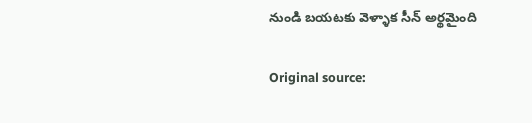నుండి బయటకు వెళ్ళాక సీన్ అర్థమైంది

Original source: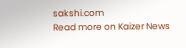sakshi.com
Read more on Kaizer News